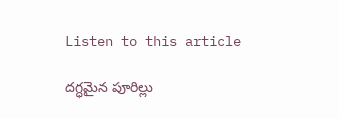Listen to this article

దగ్ధమైన పూరిల్లు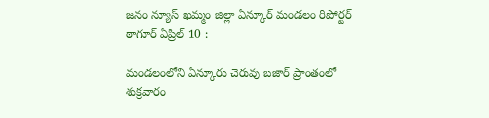జనం న్యూస్ ఖమ్మం జిల్లా ఏన్కూర్ మండలం రిపోర్టర్ ఠాగూర్ ఏప్రిల్ 10 :

మండలంలోని ఏన్కూరు చెరువు బజార్ ప్రాంతంలో శుక్రవారం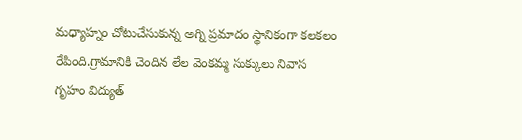మధ్యాహ్నం చోటుచేసుకున్న అగ్ని ప్రమాదం స్థానికంగా కలకలం రేపింది.గ్రామానికి చెందిన లేల వెంకమ్మ సుక్కులు నివాస గృహం విద్యుత్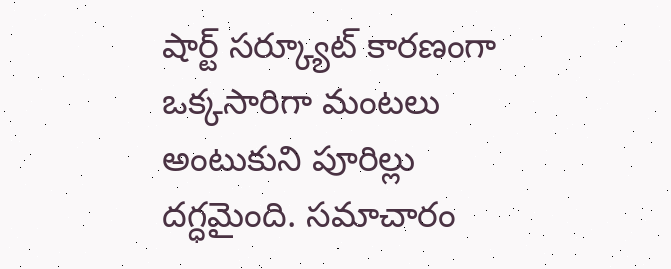షార్ట్ సర్క్యూట్ కారణంగా ఒక్కసారిగా మంటలు అంటుకుని పూరిల్లు దగ్ధమైంది. సమాచారం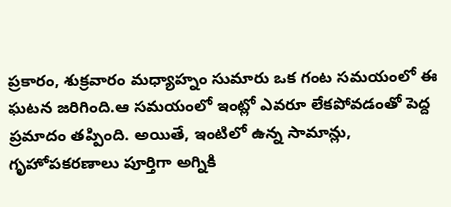ప్రకారం, శుక్రవారం మధ్యాహ్నం సుమారు ఒక గంట సమయంలో ఈ ఘటన జరిగింది.ఆ సమయంలో ఇంట్లో ఎవరూ లేకపోవడంతో పెద్ద ప్రమాదం తప్పింది. అయితే, ఇంటిలో ఉన్న సామాన్లు, గృహోపకరణాలు పూర్తిగా అగ్నికి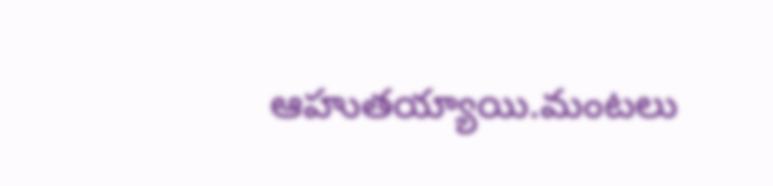ఆహుతయ్యాయి.మంటలు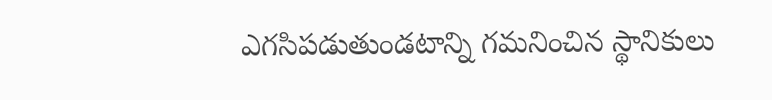ఎగసిపడుతుండటాన్ని గమనించిన స్థానికులు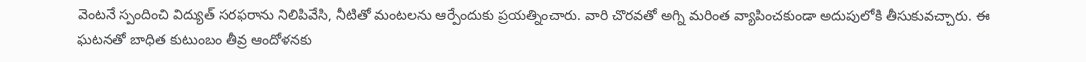వెంటనే స్పందించి విద్యుత్ సరఫరాను నిలిపివేసి, నీటితో మంటలను ఆర్పేందుకు ప్రయత్నించారు. వారి చొరవతో అగ్ని మరింత వ్యాపించకుండా అదుపులోకి తీసుకువచ్చారు. ఈ ఘటనతో బాధిత కుటుంబం తీవ్ర ఆందోళనకు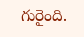గురైంది.